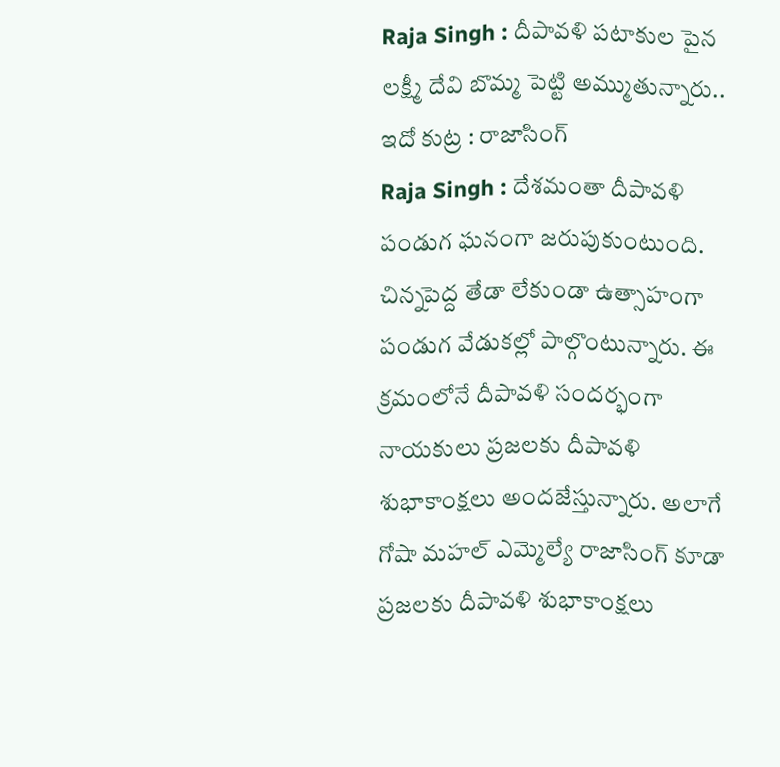Raja Singh : దీపావళి పటాకుల పైన లక్ష్మీ దేవి బొమ్మ పెట్టి అమ్ముతున్నారు.. ఇదో కుట్ర : రాజాసింగ్
Raja Singh : దేశమంతా దీపావళి పండుగ ఘనంగా జరుపుకుంటుంది. చిన్నపెద్ద తేడా లేకుండా ఉత్సాహంగా పండుగ వేడుకల్లో పాల్గొంటున్నారు. ఈ క్రమంలోనే దీపావళి సందర్భంగా నాయకులు ప్రజలకు దీపావళి శుభాకాంక్షలు అందజేస్తున్నారు. అలాగే గోషా మహల్ ఎమ్మెల్యే రాజాసింగ్ కూడా ప్రజలకు దీపావళి శుభాకాంక్షలు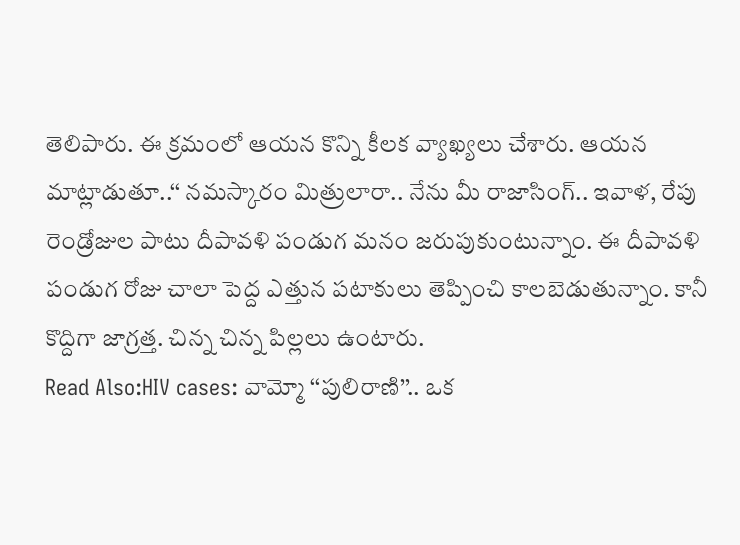తెలిపారు. ఈ క్రమంలో ఆయన కొన్ని కీలక వ్యాఖ్యలు చేశారు. ఆయన మాట్లాడుతూ..‘‘ నమస్కారం మిత్రులారా.. నేను మీ రాజాసింగ్.. ఇవాళ, రేపు రెండ్రోజుల పాటు దీపావళి పండుగ మనం జరుపుకుంటున్నాం. ఈ దీపావళి పండుగ రోజు చాలా పెద్ద ఎత్తున పటాకులు తెప్పించి కాలబెడుతున్నాం. కానీ కొద్దిగా జాగ్రత్త. చిన్న చిన్న పిల్లలు ఉంటారు.
Read Also:HIV cases: వామ్మో ‘‘పులిరాణి’’.. ఒక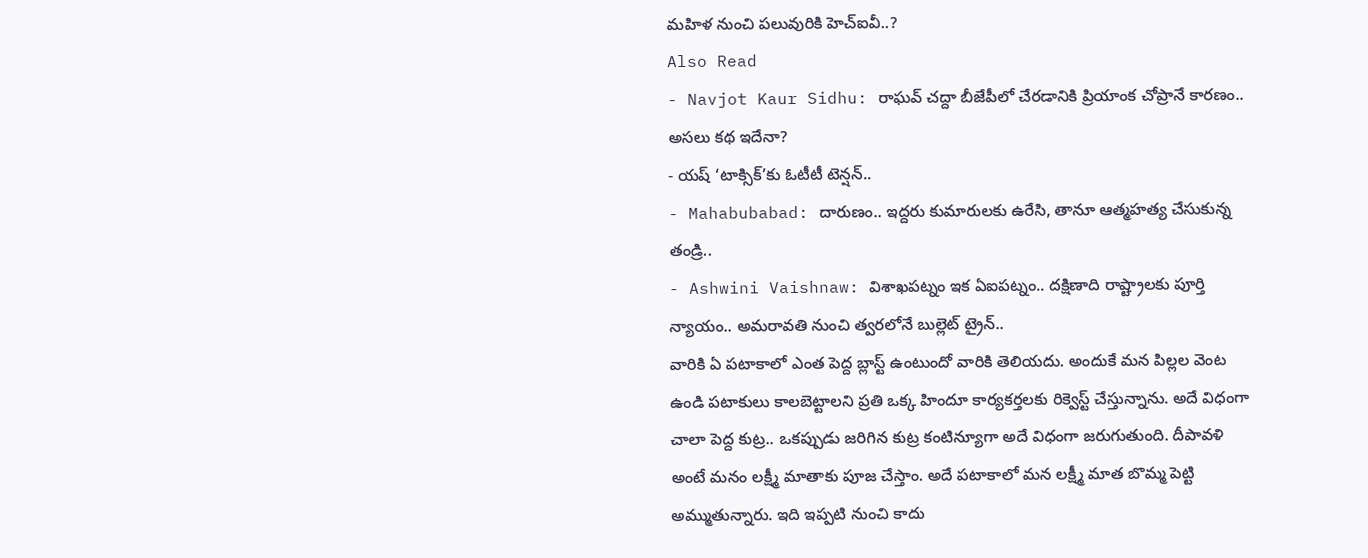మహిళ నుంచి పలువురికి హెచ్ఐవీ..?
Also Read
- Navjot Kaur Sidhu: రాఘవ్ చద్దా బీజేపీలో చేరడానికి ప్రియాంక చోప్రానే కారణం.. అసలు కథ ఇదేనా?
- యష్ ‘టాక్సిక్’కు ఓటీటీ టెన్షన్..
- Mahabubabad: దారుణం.. ఇద్దరు కుమారులకు ఉరేసి, తానూ ఆత్మహత్య చేసుకున్న తండ్రి..
- Ashwini Vaishnaw: విశాఖపట్నం ఇక ఏఐపట్నం.. దక్షిణాది రాష్ట్రాలకు పూర్తి న్యాయం.. అమరావతి నుంచి త్వరలోనే బుల్లెట్ ట్రైన్..
వారికి ఏ పటాకాలో ఎంత పెద్ద బ్లాస్ట్ ఉంటుందో వారికి తెలియదు. అందుకే మన పిల్లల వెంట ఉండి పటాకులు కాలబెట్టాలని ప్రతి ఒక్క హిందూ కార్యకర్తలకు రిక్వెస్ట్ చేస్తున్నాను. అదే విధంగా చాలా పెద్ద కుట్ర.. ఒకప్పుడు జరిగిన కుట్ర కంటిన్యూగా అదే విధంగా జరుగుతుంది. దీపావళి అంటే మనం లక్ష్మీ మాతాకు పూజ చేస్తాం. అదే పటాకాలో మన లక్ష్మీ మాత బొమ్మ పెట్టి అమ్ముతున్నారు. ఇది ఇప్పటి నుంచి కాదు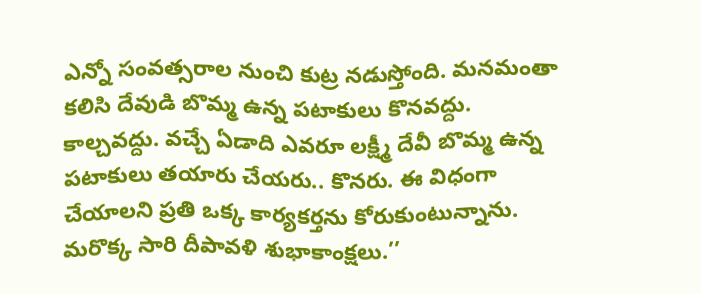ఎన్నో సంవత్సరాల నుంచి కుట్ర నడుస్తోంది. మనమంతా కలిసి దేవుడి బొమ్మ ఉన్న పటాకులు కొనవద్దు. కాల్చవద్దు. వచ్చే ఏడాది ఎవరూ లక్ష్మీ దేవీ బొమ్మ ఉన్న పటాకులు తయారు చేయరు.. కొనరు. ఈ విధంగా చేయాలని ప్రతి ఒక్క కార్యకర్తను కోరుకుంటున్నాను. మరొక్క సారి దీపావళి శుభాకాంక్షలు.’’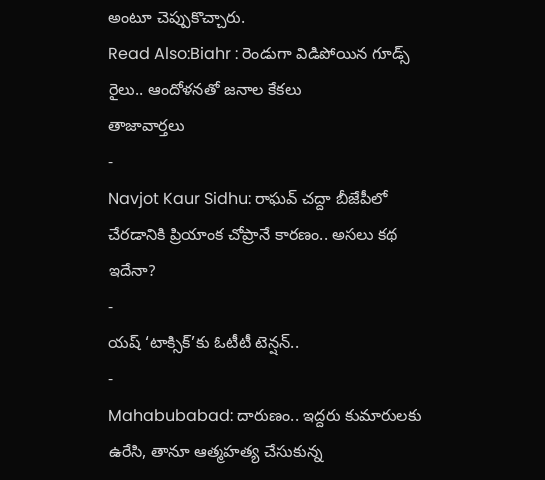అంటూ చెప్పుకొచ్చారు.
Read Also:Biahr : రెండుగా విడిపోయిన గూడ్స్ రైలు.. ఆందోళనతో జనాల కేకలు
తాజావార్తలు
-
Navjot Kaur Sidhu: రాఘవ్ చద్దా బీజేపీలో చేరడానికి ప్రియాంక చోప్రానే కారణం.. అసలు కథ ఇదేనా?
-
యష్ ‘టాక్సిక్’కు ఓటీటీ టెన్షన్..
-
Mahabubabad: దారుణం.. ఇద్దరు కుమారులకు ఉరేసి, తానూ ఆత్మహత్య చేసుకున్న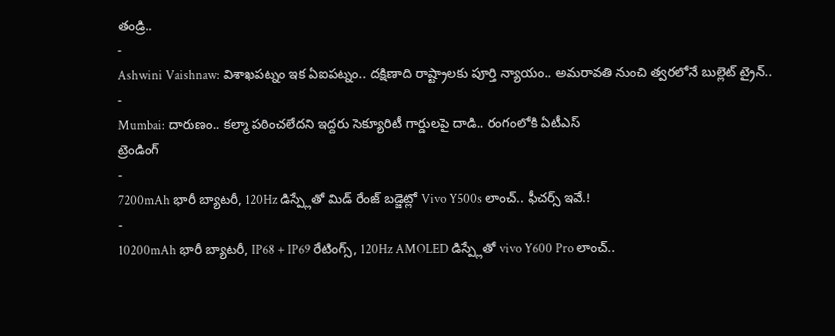తండ్రి..
-
Ashwini Vaishnaw: విశాఖపట్నం ఇక ఏఐపట్నం.. దక్షిణాది రాష్ట్రాలకు పూర్తి న్యాయం.. అమరావతి నుంచి త్వరలోనే బుల్లెట్ ట్రైన్..
-
Mumbai: దారుణం.. కల్మా పఠించలేదని ఇద్దరు సెక్యూరిటీ గార్డులపై దాడి.. రంగంలోకి ఏటీఎస్
ట్రెండింగ్
-
7200mAh భారీ బ్యాటరీ, 120Hz డిస్ప్లేతో మిడ్ రేంజ్ బడ్జెట్లో Vivo Y500s లాంచ్.. ఫీచర్స్ ఇవే.!
-
10200mAh భారీ బ్యాటరీ, IP68 + IP69 రేటింగ్స్, 120Hz AMOLED డిస్ప్లేతో vivo Y600 Pro లాంచ్..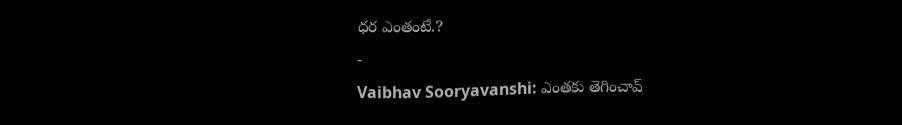ధర ఎంతంటే.?
-
Vaibhav Sooryavanshi: ఎంతకు తెగించావ్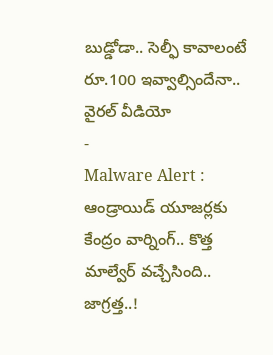బుడ్డోడా.. సెల్ఫీ కావాలంటే రూ.100 ఇవ్వాల్సిందేనా.. వైరల్ వీడియో
-
Malware Alert : ఆండ్రాయిడ్ యూజర్లకు కేంద్రం వార్నింగ్.. కొత్త మాల్వేర్ వచ్చేసింది.. జాగ్రత్త..!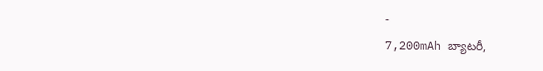-
7,200mAh బ్యాటరీ,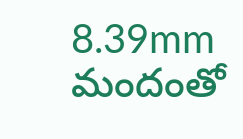8.39mm మందంతో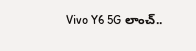Vivo Y6 5G లాంచ్..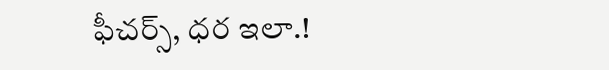ఫీచర్స్, ధర ఇలా.!